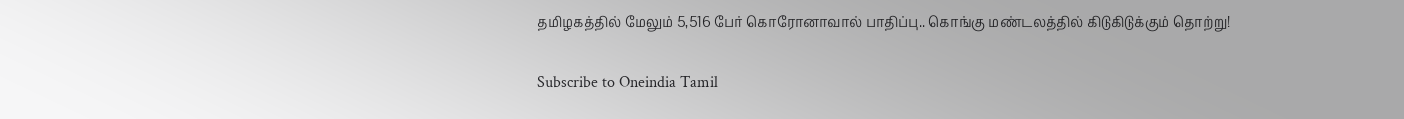தமிழகத்தில் மேலும் 5,516 பேர் கொரோனாவால் பாதிப்பு.. கொங்கு மண்டலத்தில் கிடுகிடுக்கும் தொற்று!

Subscribe to Oneindia Tamil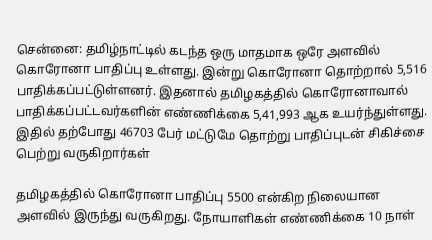சென்னை: தமிழ்நாட்டில் கடந்த ஒரு மாதமாக ஒரே அளவில் கொரோனா பாதிப்பு உள்ளது. இன்று கொரோனா தொற்றால் 5,516 பாதிக்கப்பட்டுள்ளனர். இதனால் தமிழகத்தில் கொரோனாவால் பாதிக்கப்பட்டவர்களின் எண்ணிக்கை 5,41,993 ஆக உயர்ந்துள்ளது. இதில் தற்போது 46703 பேர் மட்டுமே தொற்று பாதிப்புடன் சிகிச்சை பெற்று வருகிறார்கள்

தமிழகத்தில் கொரோனா பாதிப்பு 5500 என்கிற நிலையான அளவில் இருந்து வருகிறது. நோயாளிகள் எண்ணிக்கை 10 நாள்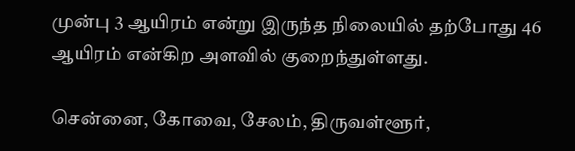முன்பு 3 ஆயிரம் என்று இருந்த நிலையில் தற்போது 46 ஆயிரம் என்கிற அளவில் குறைந்துள்ளது.

சென்னை, கோவை, சேலம், திருவள்ளூர்,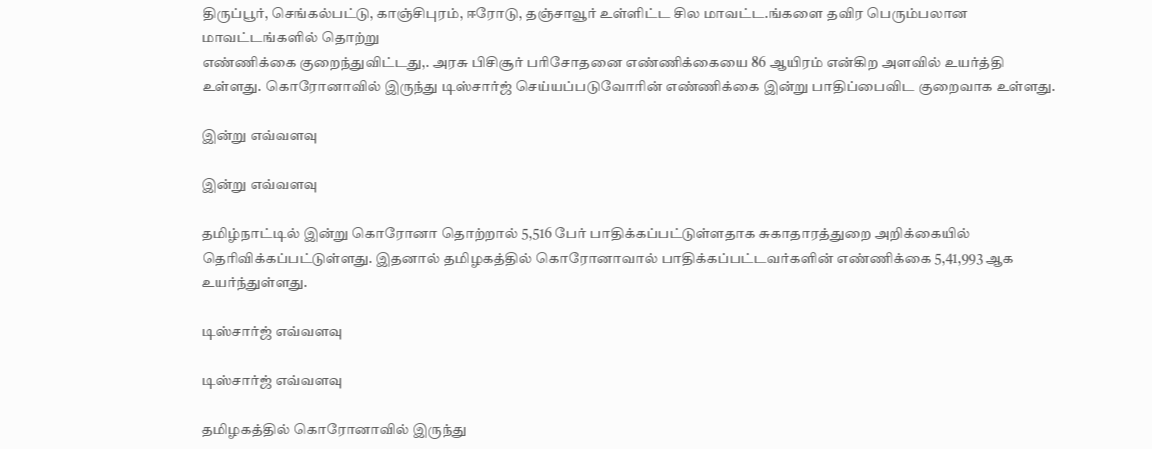திருப்பூர், செங்கல்பட்டு, காஞ்சிபுரம், ஈரோடு, தஞ்சாவூர் உள்ளிட்ட சில மாவட்ட.ங்களை தவிர பெரும்பலான மாவட்டங்களில் தொற்று
எண்ணிக்கை குறைந்துவிட்டது,. அரசு பிசிசூர் பரிசோதனை எண்ணிக்கையை 86 ஆயிரம் என்கிற அளவில் உயர்த்தி உள்ளது. கொரோனாவில் இருந்து டிஸ்சார்ஜ் செய்யப்படுவோரின் எண்ணிக்கை இன்று பாதிப்பைவிட குறைவாக உள்ளது.

இன்று எவ்வளவு

இன்று எவ்வளவு

தமிழ்நாட்டில் இன்று கொரோனா தொற்றால் 5,516 பேர் பாதிக்கப்பட்டுள்ளதாக சுகாதாரத்துறை அறிக்கையில் தெரிவிக்கப்பட்டுள்ளது. இதனால் தமிழகத்தில் கொரோனாவால் பாதிக்கப்பட்டவர்களின் எண்ணிக்கை 5,41,993 ஆக உயர்ந்துள்ளது.

டிஸ்சார்ஜ் எவ்வளவு

டிஸ்சார்ஜ் எவ்வளவு

தமிழகத்தில் கொரோனாவில் இருந்து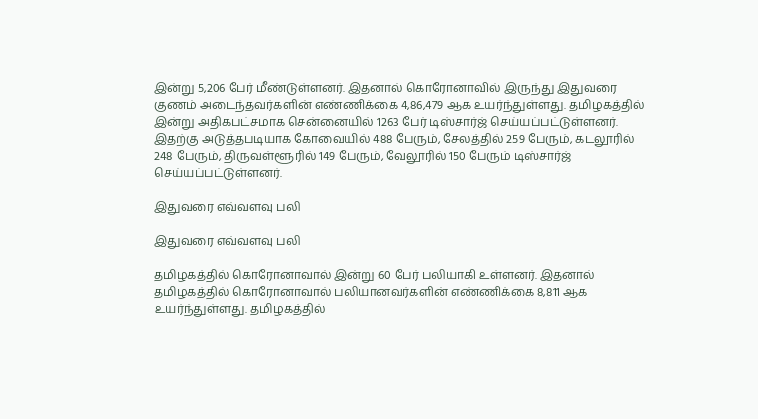இன்று 5,206 பேர் மீண்டுள்ளனர். இதனால் கொரோனாவில் இருந்து இதுவரை குணம் அடைந்தவர்களின் எண்ணிக்கை 4,86,479 ஆக உயர்ந்துள்ளது. தமிழகத்தில் இன்று அதிகபட்சமாக சென்னையில் 1263 பேர் டிஸ்சார்ஜ் செய்யப்பட்டுள்ளனர். இதற்கு அடுத்தபடியாக கோவையில் 488 பேரும், சேலத்தில் 259 பேரும், கடலூரில் 248 பேரும், திருவள்ளூரில் 149 பேரும், வேலூரில் 150 பேரும் டிஸ்சார்ஜ் செய்யப்பட்டுள்ளனர்.

இதுவரை எவ்வளவு பலி

இதுவரை எவ்வளவு பலி

தமிழகத்தில் கொரோனாவால் இன்று 60 பேர் பலியாகி உள்ளனர். இதனால் தமிழகத்தில் கொரோனாவால் பலியானவர்களின் எண்ணிக்கை 8,811 ஆக உயர்ந்துள்ளது. தமிழகத்தில்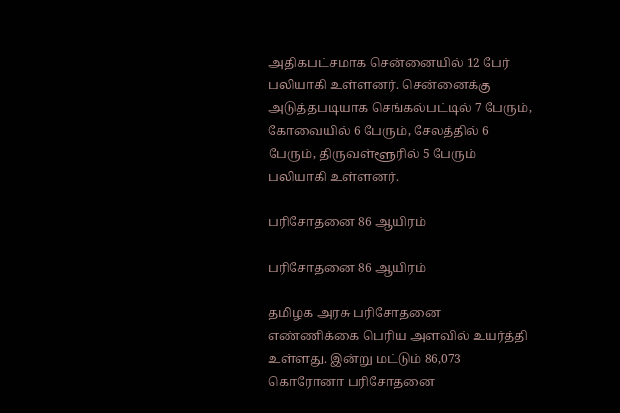அதிகபட்சமாக சென்னையில் 12 பேர் பலியாகி உள்ளனர். சென்னைக்கு அடுத்தபடியாக செங்கல்பட்டில் 7 பேரும், கோவையில் 6 பேரும், சேலத்தில் 6 பேரும், திருவள்ளூரில் 5 பேரும் பலியாகி உள்ளனர்.

பரிசோதனை 86 ஆயிரம்

பரிசோதனை 86 ஆயிரம்

தமிழக அரசு பரிசோதனை எண்ணிக்கை பெரிய அளவில் உயர்த்தி உள்ளது. இன்று மட்டும் 86,073 கொரோனா பரிசோதனை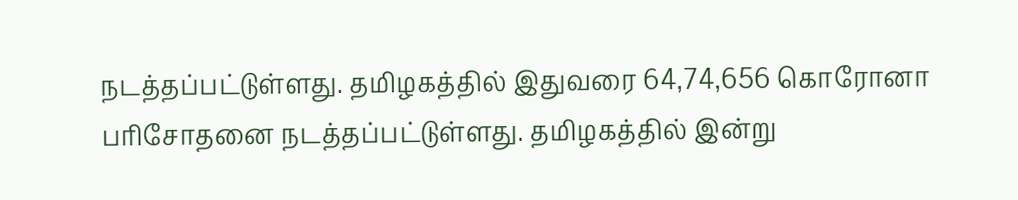நடத்தப்பட்டுள்ளது. தமிழகத்தில் இதுவரை 64,74,656 கொரோனா பரிசோதனை நடத்தப்பட்டுள்ளது. தமிழகத்தில் இன்று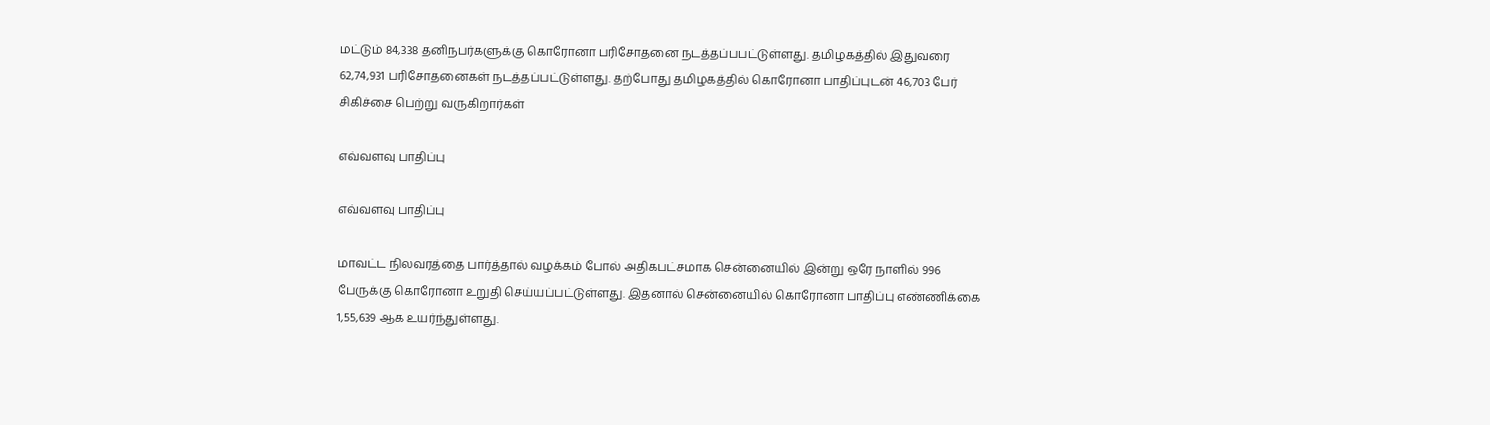மட்டும் 84,338 தனிநபர்களுக்கு கொரோனா பரிசோதனை நடத்தப்பபட்டுள்ளது. தமிழகத்தில் இதுவரை 62,74,931 பரிசோதனைகள் நடத்தப்பட்டுள்ளது. தற்போது தமிழகத்தில் கொரோனா பாதிப்புடன் 46,703 பேர் சிகிச்சை பெற்று வருகிறார்கள்

எவ்வளவு பாதிப்பு

எவ்வளவு பாதிப்பு

மாவட்ட நிலவரத்தை பார்த்தால் வழக்கம் போல் அதிகபட்சமாக சென்னையில் இன்று ஒரே நாளில் 996 பேருக்கு கொரோனா உறுதி செய்யப்பட்டுள்ளது. இதனால் சென்னையில் கொரோனா பாதிப்பு எண்ணிக்கை 1,55,639 ஆக உயர்ந்துள்ளது.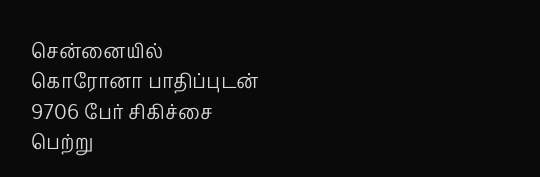சென்னையில் கொரோனா பாதிப்புடன் 9706 பேர் சிகிச்சை பெற்று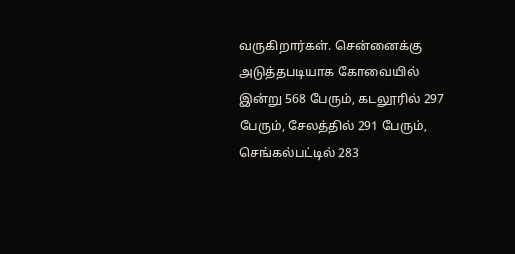வருகிறார்கள். சென்னைக்கு அடுத்தபடியாக கோவையில் இன்று 568 பேரும், கடலூரில் 297 பேரும், சேலத்தில் 291 பேரும், செங்கல்பட்டில் 283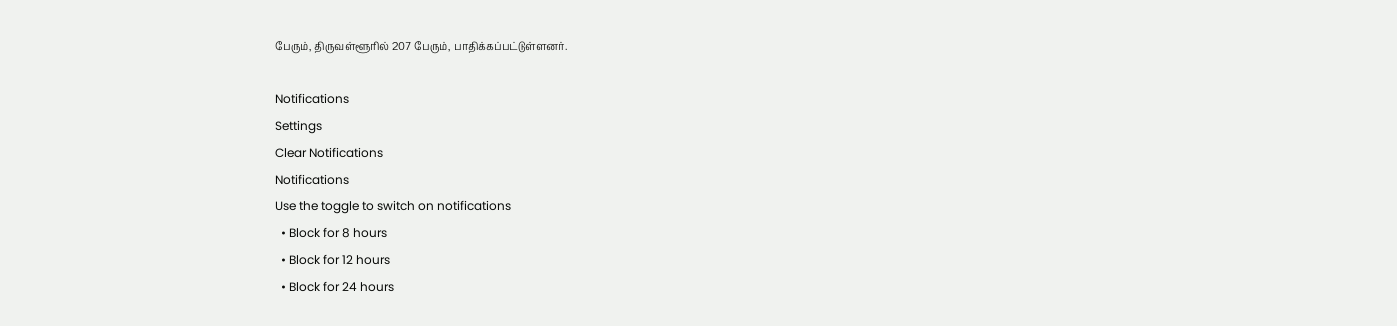பேரும், திருவள்ளூரில் 207 பேரும், பாதிக்கப்பட்டுள்ளனர்.

Notifications
Settings
Clear Notifications
Notifications
Use the toggle to switch on notifications
  • Block for 8 hours
  • Block for 12 hours
  • Block for 24 hours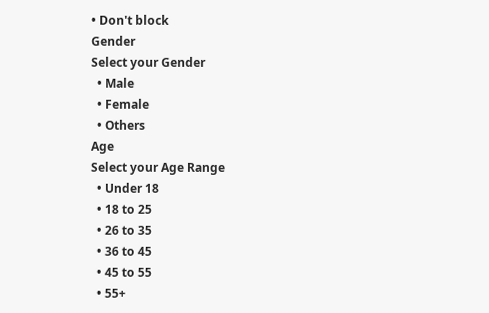• Don't block
Gender
Select your Gender
  • Male
  • Female
  • Others
Age
Select your Age Range
  • Under 18
  • 18 to 25
  • 26 to 35
  • 36 to 45
  • 45 to 55
  • 55+